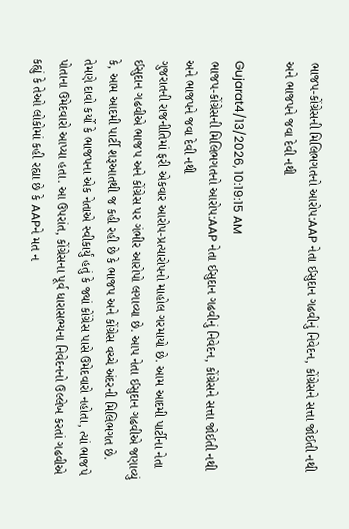ભાજપ-કોંગ્રેસની મિલિભગતનો આરોપ:AAP નેતા ઈસુદાન ગઢવીનું નિવેદન, કોંગ્રેસને સત્તા જોઈતી નથી અને ભાજપને જવા દેવી નથી

Gujarat4/13/2026, 10:19:15 AM
ભાજપ-કોંગ્રેસની મિલિભગતનો આરોપ:AAP નેતા ઈસુદાન ગઢવીનું નિવેદન, કોંગ્રેસને સત્તા જોઈતી નથી અને ભાજપને જવા દેવી નથી
ગુજરાતની રાજનીતિમાં ફરી એકવાર આરોપ-પ્રત્યારોપનો માહોલ ગરમાયો છે. આમ આદમી પાર્ટીના નેતા ઈસુદાન ગઢવીએ ભાજપ અને કોંગ્રેસ પર ગંભીર આરોપો લગાવ્યા છે. આપ નેતા ઈસુદાન ગઢવીએ જણાવ્યું કે, આમ આદમી પાર્ટી શરૂઆતથી જ કહી રહી છે કે ભાજપ અને કોંગ્રેસ વચ્ચે અંદરની મિલિભગત છે. તેમણે દાવો કર્યો કે ભાજપના એક નેતાએ સ્વીકાર્યું હતું કે જ્યાં કોંગ્રેસ પાસે ઉમેદવારો નહોતા, ત્યાં ભાજપે પોતાના ઉમેદવારો આપ્યા હતા. આ ઉપરાંત, કોંગ્રેસના પૂર્વ ધારાસભ્યના નિવેદનનો ઉલ્લેખ કરતાં ગઢવીએ કહ્યું કે તેઓ લોકોમાં કહી રહ્યા છે કે AAPને મત ન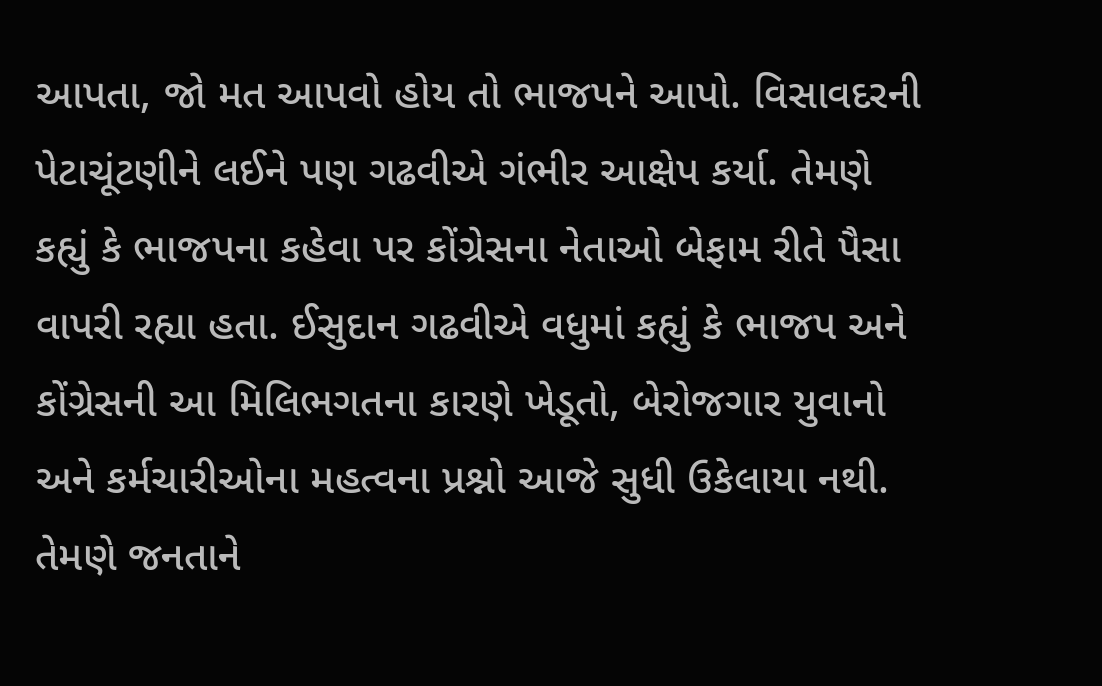આપતા, જો મત આપવો હોય તો ભાજપને આપો. વિસાવદરની પેટાચૂંટણીને લઈને પણ ગઢવીએ ગંભીર આક્ષેપ કર્યા. તેમણે કહ્યું કે ભાજપના કહેવા પર કોંગ્રેસના નેતાઓ બેફામ રીતે પૈસા વાપરી રહ્યા હતા. ઈસુદાન ગઢવીએ વધુમાં કહ્યું કે ભાજપ અને કોંગ્રેસની આ મિલિભગતના કારણે ખેડૂતો, બેરોજગાર યુવાનો અને કર્મચારીઓના મહત્વના પ્રશ્નો આજે સુધી ઉકેલાયા નથી. તેમણે જનતાને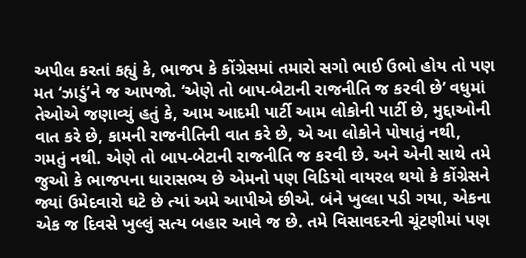અપીલ કરતાં કહ્યું કે, ભાજપ કે કોંગ્રેસમાં તમારો સગો ભાઈ ઉભો હોય તો પણ મત ‘ઝાડું’ને જ આપજો. ‘એણે તો બાપ-બેટાની રાજનીતિ જ કરવી છે’ વધુમાં તેઓએ જણાવ્યું હતું કે, આમ આદમી પાર્ટી આમ લોકોની પાર્ટી છે, મુદ્દાઓની વાત કરે છે, કામની રાજનીતિની વાત કરે છે, એ આ લોકોને પોષાતું નથી, ગમતું નથી. એણે તો બાપ-બેટાની રાજનીતિ જ કરવી છે. અને એની સાથે તમે જુઓ કે ભાજપના ધારાસભ્ય છે એમનો પણ વિડિયો વાયરલ થયો કે કોંગ્રેસને જ્યાં ઉમેદવારો ઘટે છે ત્યાં અમે આપીએ છીએ. બંને ખુલ્લા પડી ગયા, એકના એક જ દિવસે ખુલ્લું સત્ય બહાર આવે જ છે. તમે વિસાવદરની ચૂંટણીમાં પણ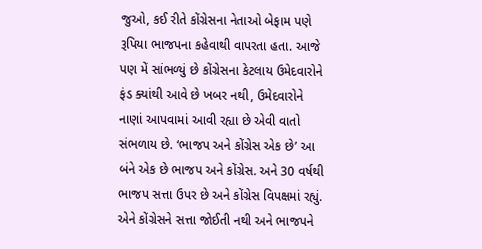જુઓ, કઈ રીતે કોંગ્રેસના નેતાઓ બેફામ પણે રૂપિયા ભાજપના કહેવાથી વાપરતા હતા. આજે પણ મેં સાંભળ્યું છે કોંગ્રેસના કેટલાય ઉમેદવારોને ફંડ ક્યાંથી આવે છે ખબર નથી, ઉમેદવારોને નાણાં આપવામાં આવી રહ્યા છે એવી વાતો સંભળાય છે. ‘ભાજપ અને કોંગ્રેસ એક છે’ આ બંને એક છે ભાજપ અને કોંગ્રેસ. અને 30 વર્ષથી ભાજપ સત્તા ઉપર છે અને કોંગ્રેસ વિપક્ષમાં રહ્યું. એને કોંગ્રેસને સત્તા જોઈતી નથી અને ભાજપને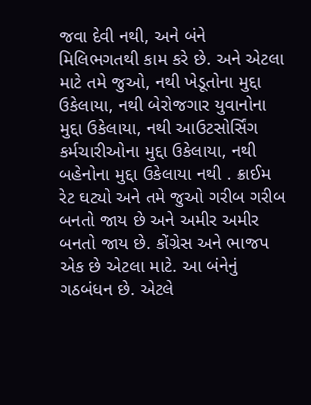જવા દેવી નથી, અને બંને મિલિભગતથી કામ કરે છે. અને એટલા માટે તમે જુઓ, નથી ખેડૂતોના મુદ્દા ઉકેલાયા, નથી બેરોજગાર યુવાનોના મુદ્દા ઉકેલાયા, નથી આઉટસોર્સિંગ કર્મચારીઓના મુદ્દા ઉકેલાયા, નથી બહેનોના મુદ્દા ઉકેલાયા નથી . ક્રાઈમ રેટ ઘટ્યો અને તમે જુઓ ગરીબ ગરીબ બનતો જાય છે અને અમીર અમીર બનતો જાય છે. કોંગ્રેસ અને ભાજપ એક છે એટલા માટે. આ બંનેનું ગઠબંધન છે. એટલે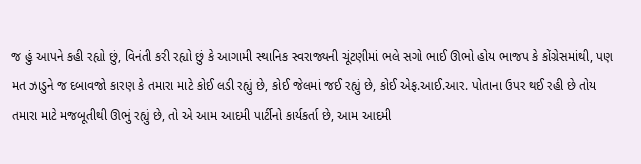જ હું આપને કહી રહ્યો છું, વિનંતી કરી રહ્યો છું કે આગામી સ્થાનિક સ્વરાજ્યની ચૂંટણીમાં ભલે સગો ભાઈ ઊભો હોય ભાજપ કે કોંગ્રેસમાંથી, પણ મત ઝાડુને જ દબાવજો કારણ કે તમારા માટે કોઈ લડી રહ્યું છે, કોઈ જેલમાં જઈ રહ્યું છે, કોઈ એફ.આઈ.આર. પોતાના ઉપર થઈ રહી છે તોય તમારા માટે મજબૂતીથી ઊભું રહ્યું છે, તો એ આમ આદમી પાર્ટીનો કાર્યકર્તા છે, આમ આદમી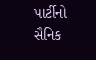પાર્ટીનો સૈનિક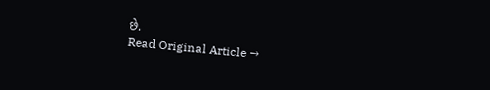છે.
Read Original Article →